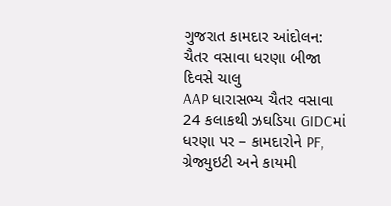ગુજરાત કામદાર આંદોલન: ચૈતર વસાવા ધરણા બીજા દિવસે ચાલુ
AAP ધારાસભ્ય ચૈતર વસાવા 24 કલાકથી ઝઘડિયા GIDCમાં ધરણા પર – કામદારોને PF, ગ્રેજ્યુઇટી અને કાયમી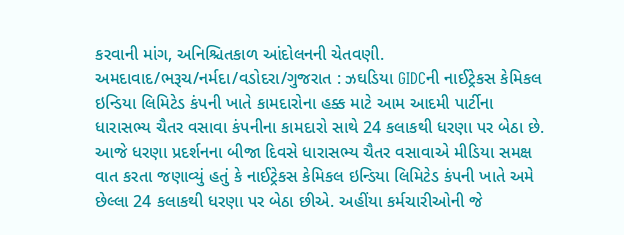કરવાની માંગ, અનિશ્ચિતકાળ આંદોલનની ચેતવણી.
અમદાવાદ/ભરૂચ/નર્મદા/વડોદરા/ગુજરાત : ઝઘડિયા GIDCની નાઈટ્રેકસ કેમિકલ ઇન્ડિયા લિમિટેડ કંપની ખાતે કામદારોના હક્ક માટે આમ આદમી પાર્ટીના ધારાસભ્ય ચૈતર વસાવા કંપનીના કામદારો સાથે 24 કલાકથી ધરણા પર બેઠા છે. આજે ધરણા પ્રદર્શનના બીજા દિવસે ધારાસભ્ય ચૈતર વસાવાએ મીડિયા સમક્ષ વાત કરતા જણાવ્યું હતું કે નાઈટ્રેકસ કેમિકલ ઇન્ડિયા લિમિટેડ કંપની ખાતે અમે છેલ્લા 24 કલાકથી ધરણા પર બેઠા છીએ. અહીંયા કર્મચારીઓની જે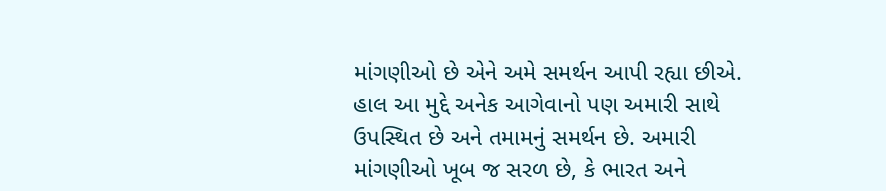માંગણીઓ છે એને અમે સમર્થન આપી રહ્યા છીએ. હાલ આ મુદ્દે અનેક આગેવાનો પણ અમારી સાથે ઉપસ્થિત છે અને તમામનું સમર્થન છે. અમારી માંગણીઓ ખૂબ જ સરળ છે, કે ભારત અને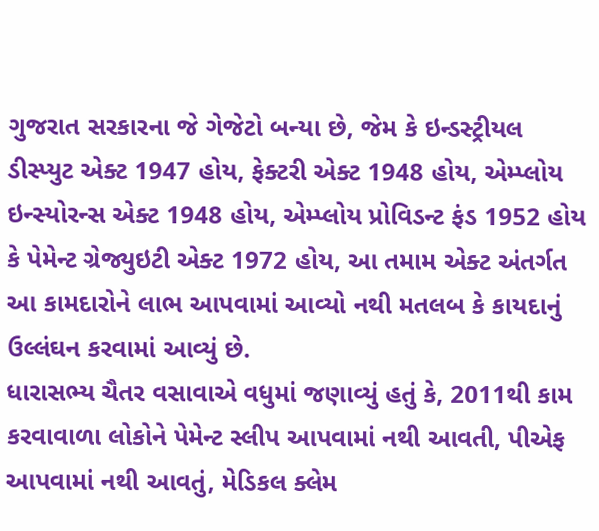ગુજરાત સરકારના જે ગેજેટો બન્યા છે, જેમ કે ઇન્ડસ્ટ્રીયલ ડીસ્પ્યુટ એક્ટ 1947 હોય, ફેક્ટરી એક્ટ 1948 હોય, એમ્પ્લોય ઇન્સ્યોરન્સ એક્ટ 1948 હોય, એમ્પ્લોય પ્રોવિડન્ટ ફંડ 1952 હોય કે પેમેન્ટ ગ્રેજ્યુઇટી એક્ટ 1972 હોય, આ તમામ એક્ટ અંતર્ગત આ કામદારોને લાભ આપવામાં આવ્યો નથી મતલબ કે કાયદાનું ઉલ્લંઘન કરવામાં આવ્યું છે.
ધારાસભ્ય ચૈતર વસાવાએ વધુમાં જણાવ્યું હતું કે, 2011થી કામ કરવાવાળા લોકોને પેમેન્ટ સ્લીપ આપવામાં નથી આવતી, પીએફ આપવામાં નથી આવતું, મેડિકલ ક્લેમ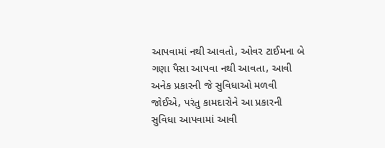આપવામાં નથી આવતો, ઓવર ટાઈમના બે ગણા પૈસા આપવા નથી આવતા, આવી અનેક પ્રકારની જે સુવિધાઓ મળવી જોઈએ, પરંતુ કામદારોને આ પ્રકારની સુવિધા આપવામાં આવી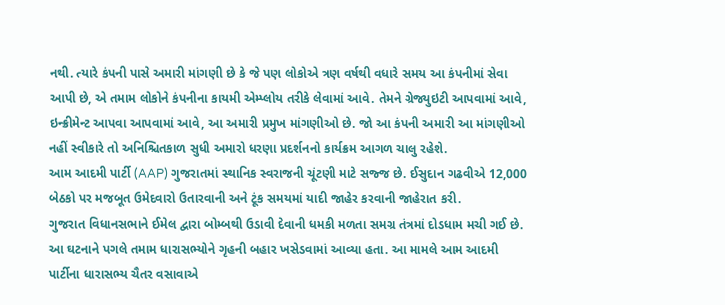નથી. ત્યારે કંપની પાસે અમારી માંગણી છે કે જે પણ લોકોએ ત્રણ વર્ષથી વધારે સમય આ કંપનીમાં સેવા આપી છે, એ તમામ લોકોને કંપનીના કાયમી એમ્પ્લોય તરીકે લેવામાં આવે. તેમને ગ્રેજ્યુઇટી આપવામાં આવે, ઇન્ક્રીમેન્ટ આપવા આપવામાં આવે, આ અમારી પ્રમુખ માંગણીઓ છે. જો આ કંપની અમારી આ માંગણીઓ નહીં સ્વીકારે તો અનિશ્ચિતકાળ સુધી અમારો ધરણા પ્રદર્શનનો કાર્યક્રમ આગળ ચાલુ રહેશે.
આમ આદમી પાર્ટી (AAP) ગુજરાતમાં સ્થાનિક સ્વરાજની ચૂંટણી માટે સજ્જ છે. ઈસુદાન ગઢવીએ 12,000 બેઠકો પર મજબૂત ઉમેદવારો ઉતારવાની અને ટૂંક સમયમાં યાદી જાહેર કરવાની જાહેરાત કરી.
ગુજરાત વિધાનસભાને ઈમેલ દ્વારા બોમ્બથી ઉડાવી દેવાની ધમકી મળતા સમગ્ર તંત્રમાં દોડધામ મચી ગઈ છે. આ ઘટનાને પગલે તમામ ધારાસભ્યોને ગૃહની બહાર ખસેડવામાં આવ્યા હતા. આ મામલે આમ આદમી પાર્ટીના ધારાસભ્ય ચૈતર વસાવાએ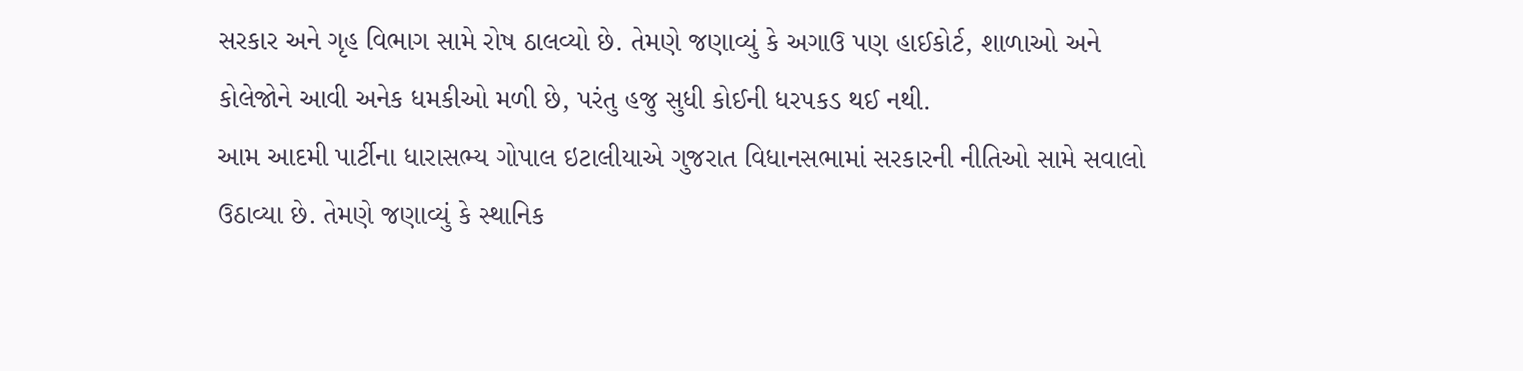સરકાર અને ગૃહ વિભાગ સામે રોષ ઠાલવ્યો છે. તેમણે જણાવ્યું કે અગાઉ પણ હાઈકોર્ટ, શાળાઓ અને કોલેજોને આવી અનેક ધમકીઓ મળી છે, પરંતુ હજુ સુધી કોઈની ધરપકડ થઈ નથી.
આમ આદમી પાર્ટીના ધારાસભ્ય ગોપાલ ઇટાલીયાએ ગુજરાત વિધાનસભામાં સરકારની નીતિઓ સામે સવાલો ઉઠાવ્યા છે. તેમણે જણાવ્યું કે સ્થાનિક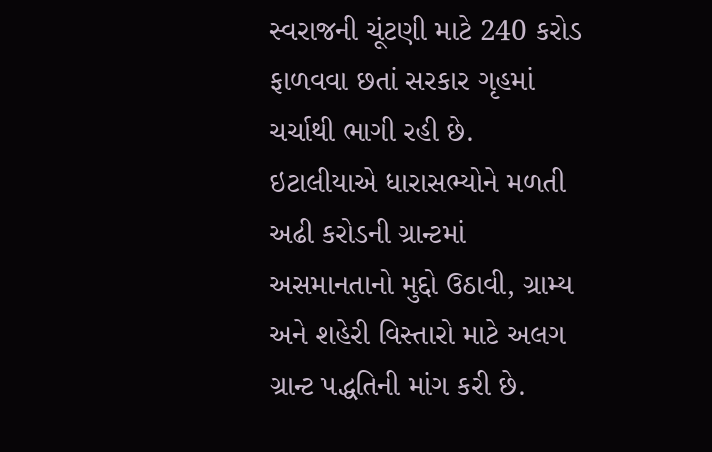સ્વરાજની ચૂંટણી માટે 240 કરોડ ફાળવવા છતાં સરકાર ગૃહમાં ચર્ચાથી ભાગી રહી છે. ઇટાલીયાએ ધારાસભ્યોને મળતી અઢી કરોડની ગ્રાન્ટમાં અસમાનતાનો મુદ્દો ઉઠાવી, ગ્રામ્ય અને શહેરી વિસ્તારો માટે અલગ ગ્રાન્ટ પદ્ધતિની માંગ કરી છે.